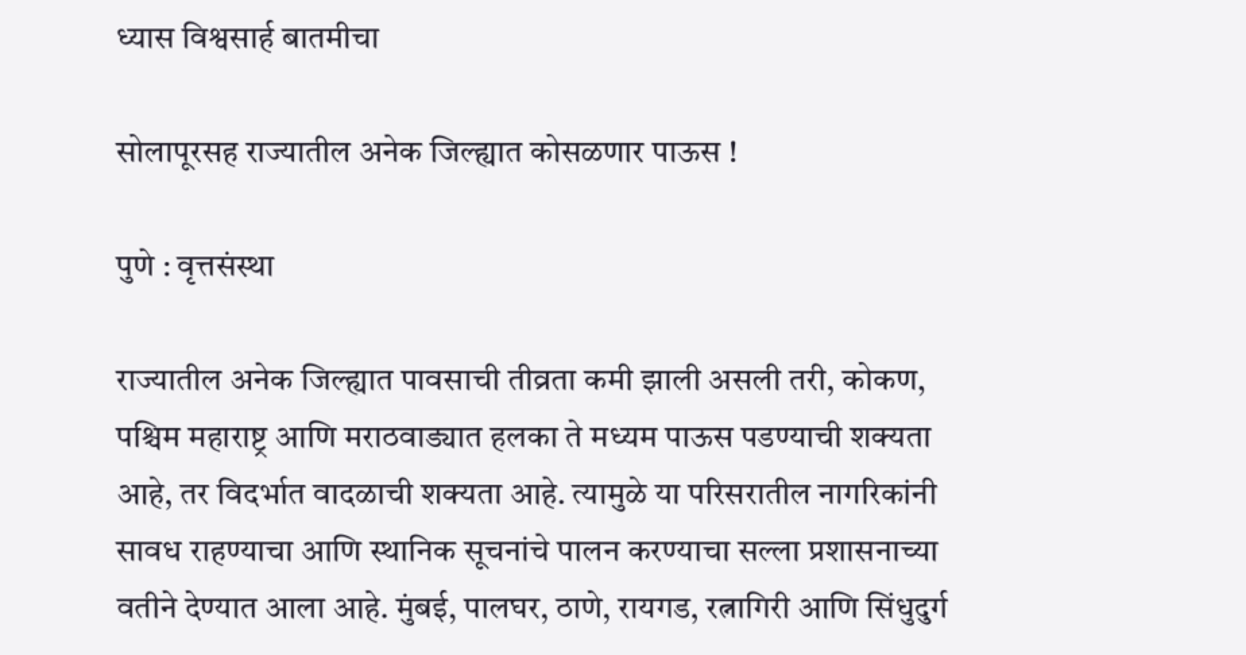ध्यास विश्वसार्ह बातमीचा

सोलापूरसह राज्यातील अनेक जिल्ह्यात कोसळणार पाऊस !

पुणे : वृत्तसंस्था

राज्यातील अनेक जिल्ह्यात पावसाची तीव्रता कमी झाली असली तरी, कोकण, पश्चिम महाराष्ट्र आणि मराठवाड्यात हलका ते मध्यम पाऊस पडण्याची शक्यता आहे, तर विदर्भात वादळाची शक्यता आहे. त्यामुळे या परिसरातील नागरिकांनी सावध राहण्याचा आणि स्थानिक सूचनांचे पालन करण्याचा सल्ला प्रशासनाच्या वतीने देण्यात आला आहे. मुंबई, पालघर, ठाणे, रायगड, रत्नागिरी आणि सिंधुदुर्ग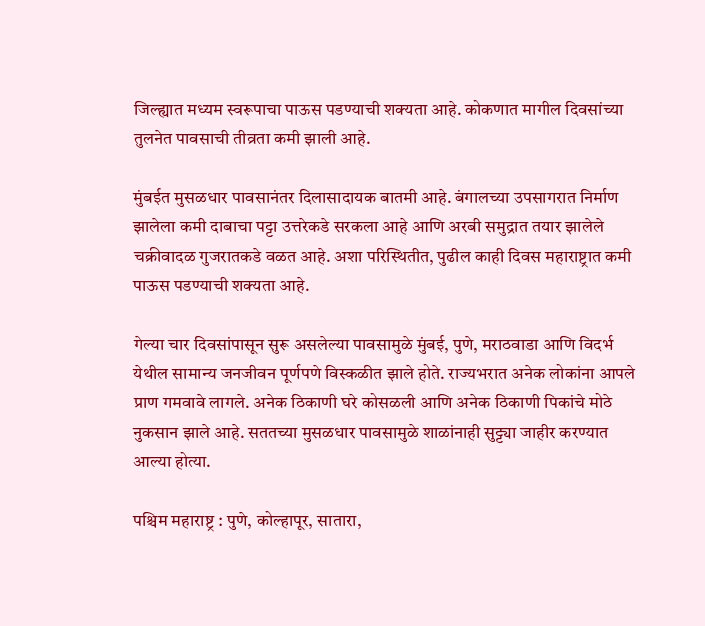जिल्ह्यात मध्यम स्वरूपाचा पाऊस पडण्याची शक्यता आहे. कोकणात मागील दिवसांच्या तुलनेत पावसाची तीव्रता कमी झाली आहे.

मुंबईत मुसळधार पावसानंतर दिलासादायक बातमी आहे. बंगालच्या उपसागरात निर्माण झालेला कमी दाबाचा पट्टा उत्तरेकडे सरकला आहे आणि अरबी समुद्रात तयार झालेले चक्रीवादळ गुजरातकडे वळत आहे. अशा परिस्थितीत, पुढील काही दिवस महाराष्ट्रात कमी पाऊस पडण्याची शक्यता आहे.

गेल्या चार दिवसांपासून सुरू असलेल्या पावसामुळे मुंबई, पुणे, मराठवाडा आणि विदर्भ येथील सामान्य जनजीवन पूर्णपणे विस्कळीत झाले होते. राज्यभरात अनेक लोकांना आपले प्राण गमवावे लागले. अनेक ठिकाणी घरे कोसळली आणि अनेक ठिकाणी पिकांचे मोठे नुकसान झाले आहे. सततच्या मुसळधार पावसामुळे शाळांनाही सुट्ट्या जाहीर करण्यात आल्या होत्या.

पश्चिम महाराष्ट्र : पुणे, कोल्हापूर, सातारा,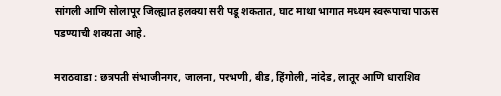सांगली आणि सोलापूर जिल्ह्यात हलक्या सरी पडू शकतात, घाट माथा भागात मध्यम स्वरूपाचा पाऊस पडण्याची शक्यता आहे.

मराठवाडा : छत्रपती संभाजीनगर, जालना, परभणी, बीड, हिंगोली, नांदेड, लातूर आणि धाराशिव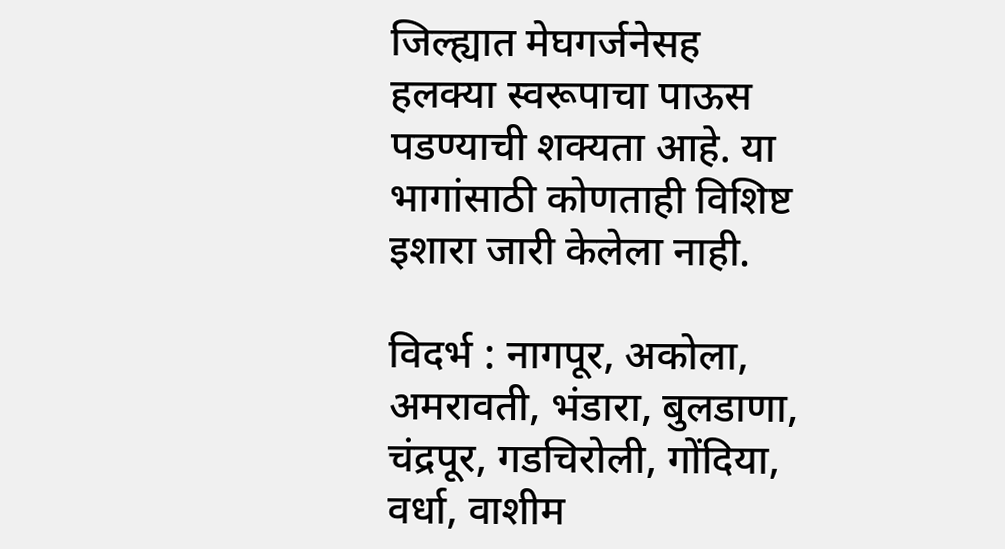जिल्ह्यात मेघगर्जनेसह हलक्या स्वरूपाचा पाऊस पडण्याची शक्यता आहे. या भागांसाठी कोणताही विशिष्ट इशारा जारी केलेला नाही.

विदर्भ : नागपूर, अकोला, अमरावती, भंडारा, बुलडाणा, चंद्रपूर, गडचिरोली, गोंदिया, वर्धा, वाशीम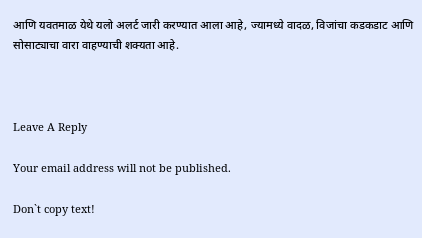आणि यवतमाळ येथे यलो अलर्ट जारी करण्यात आला आहे, ज्यामध्ये वादळ, विजांचा कडकडाट आणि सोसाट्याचा वारा वाहण्याची शक्यता आहे.



Leave A Reply

Your email address will not be published.

Don`t copy text!